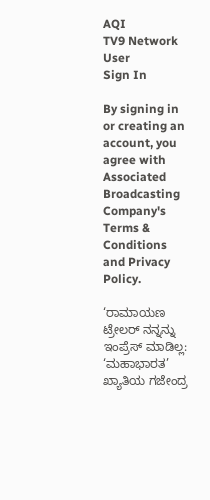AQI
TV9 Network
User
Sign In

By signing in or creating an account, you agree with Associated Broadcasting Company's Terms & Conditions and Privacy Policy.

‘ರಾಮಾಯಣ ಟ್ರೇಲರ್‌ ನನ್ನನ್ನು ಇಂಪ್ರೆಸ್ ಮಾಡಿಲ್ಲ: ‘ಮಹಾಭಾರತ’ ಖ್ಯಾತಿಯ ಗಜೇಂದ್ರ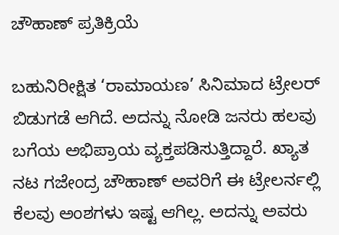ಚೌಹಾಣ್ ಪ್ರತಿಕ್ರಿಯೆ

ಬಹುನಿರೀಕ್ಷಿತ ‘ರಾಮಾಯಣ’ ಸಿನಿಮಾದ ಟ್ರೇಲರ್ ಬಿಡುಗಡೆ ಆಗಿದೆ. ಅದನ್ನು ನೋಡಿ ಜನರು ಹಲವು ಬಗೆಯ ಅಭಿಪ್ರಾಯ ವ್ಯಕ್ತಪಡಿಸುತ್ತಿದ್ದಾರೆ. ಖ್ಯಾತ ನಟ ಗಜೇಂದ್ರ ಚೌಹಾಣ್ ಅವರಿಗೆ ಈ ಟ್ರೇಲರ್ನಲ್ಲಿ ಕೆಲವು ಅಂಶಗಳು ಇಷ್ಟ ಆಗಿಲ್ಲ. ಅದನ್ನು ಅವರು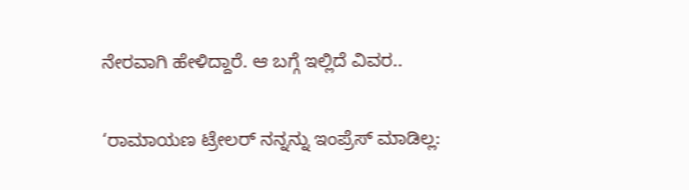ನೇರವಾಗಿ ಹೇಳಿದ್ದಾರೆ. ಆ ಬಗ್ಗೆ ಇಲ್ಲಿದೆ ವಿವರ..

‘ರಾಮಾಯಣ ಟ್ರೇಲರ್‌ ನನ್ನನ್ನು ಇಂಪ್ರೆಸ್ ಮಾಡಿಲ್ಲ: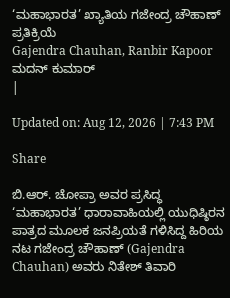‘ಮಹಾಭಾರತ’ ಖ್ಯಾತಿಯ ಗಜೇಂದ್ರ ಚೌಹಾಣ್ ಪ್ರತಿಕ್ರಿಯೆ
Gajendra Chauhan, Ranbir Kapoor
ಮದನ್ ಕುಮಾರ್
|

Updated on: Aug 12, 2026 | 7:43 PM

Share

ಬಿ.ಆರ್. ಚೋಪ್ರಾ ಅವರ ಪ್ರಸಿದ್ಧ ‘ಮಹಾಭಾರತ’ ಧಾರಾವಾಹಿಯಲ್ಲಿ ಯುಧಿಷ್ಠಿರನ ಪಾತ್ರದ ಮೂಲಕ ಜನಪ್ರಿಯತೆ ಗಳಿಸಿದ್ದ ಹಿರಿಯ ನಟ ಗಜೇಂದ್ರ ಚೌಹಾಣ್ (Gajendra Chauhan) ಅವರು ನಿತೇಶ್ ತಿವಾರಿ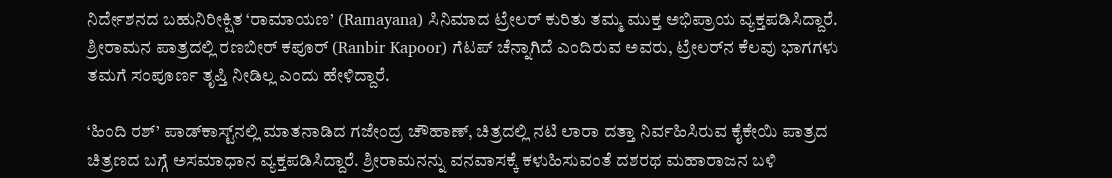ನಿರ್ದೇಶನದ ಬಹುನಿರೀಕ್ಷಿತ ‘ರಾಮಾಯಣ’ (Ramayana) ಸಿನಿಮಾದ ಟ್ರೇಲರ್ ಕುರಿತು ತಮ್ಮ ಮುಕ್ತ ಅಭಿಪ್ರಾಯ ವ್ಯಕ್ತಪಡಿಸಿದ್ದಾರೆ. ಶ್ರೀರಾಮನ ಪಾತ್ರದಲ್ಲಿ ರಣಬೀರ್ ಕಪೂರ್ (Ranbir Kapoor) ಗೆಟಪ್ ಚೆನ್ನಾಗಿದೆ ಎಂದಿರುವ ಅವರು, ಟ್ರೇಲರ್‌ನ ಕೆಲವು ಭಾಗಗಳು ತಮಗೆ ಸಂಪೂರ್ಣ ತೃಪ್ತಿ ನೀಡಿಲ್ಲ ಎಂದು ಹೇಳಿದ್ದಾರೆ.

‘ಹಿಂದಿ ರಶ್’ ಪಾಡ್‌ಕಾಸ್ಟ್‌ನಲ್ಲಿ ಮಾತನಾಡಿದ ಗಜೇಂದ್ರ ಚೌಹಾಣ್, ಚಿತ್ರದಲ್ಲಿ ನಟಿ ಲಾರಾ ದತ್ತಾ ನಿರ್ವಹಿಸಿರುವ ಕೈಕೇಯಿ ಪಾತ್ರದ ಚಿತ್ರಣದ ಬಗ್ಗೆ ಅಸಮಾಧಾನ ವ್ಯಕ್ತಪಡಿಸಿದ್ದಾರೆ. ಶ್ರೀರಾಮನನ್ನು ವನವಾಸಕ್ಕೆ ಕಳುಹಿಸುವಂತೆ ದಶರಥ ಮಹಾರಾಜನ ಬಳಿ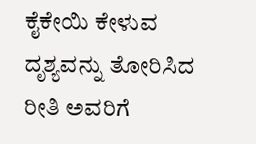ಕೈಕೇಯಿ ಕೇಳುವ ದೃಶ್ಯವನ್ನು ತೋರಿಸಿದ ರೀತಿ ಅವರಿಗೆ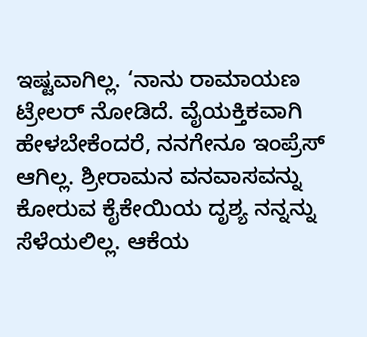ಇಷ್ಟವಾಗಿಲ್ಲ. ‘ನಾನು ರಾಮಾಯಣ ಟ್ರೇಲರ್ ನೋಡಿದೆ. ವೈಯಕ್ತಿಕವಾಗಿ ಹೇಳಬೇಕೆಂದರೆ, ನನಗೇನೂ ಇಂಪ್ರೆಸ್ ಆಗಿಲ್ಲ. ಶ್ರೀರಾಮನ ವನವಾಸವನ್ನು ಕೋರುವ ಕೈಕೇಯಿಯ ದೃಶ್ಯ ನನ್ನನ್ನು ಸೆಳೆಯಲಿಲ್ಲ. ಆಕೆಯ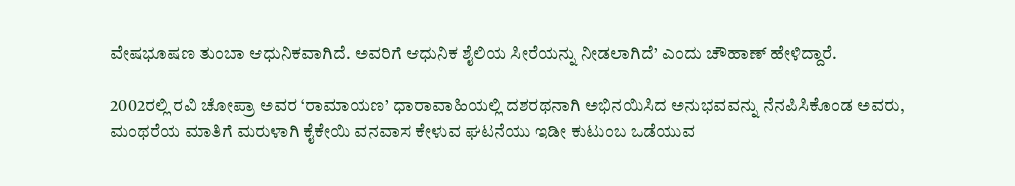ವೇಷಭೂಷಣ ತುಂಬಾ ಆಧುನಿಕವಾಗಿದೆ. ಅವರಿಗೆ ಆಧುನಿಕ ಶೈಲಿಯ ಸೀರೆಯನ್ನು ನೀಡಲಾಗಿದೆ’ ಎಂದು ಚೌಹಾಣ್ ಹೇಳಿದ್ದಾರೆ.

2002ರಲ್ಲಿ ರವಿ ಚೋಪ್ರಾ ಅವರ ‘ರಾಮಾಯಣ’ ಧಾರಾವಾಹಿಯಲ್ಲಿ ದಶರಥನಾಗಿ ಅಭಿನಯಿಸಿದ ಅನುಭವವನ್ನು ನೆನಪಿಸಿಕೊಂಡ ಅವರು, ಮಂಥರೆಯ ಮಾತಿಗೆ ಮರುಳಾಗಿ ಕೈಕೇಯಿ ವನವಾಸ ಕೇಳುವ ಘಟನೆಯು ಇಡೀ ಕುಟುಂಬ ಒಡೆಯುವ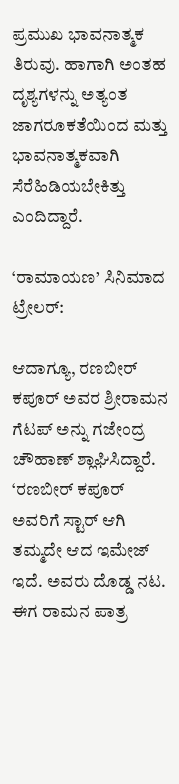ಪ್ರಮುಖ ಭಾವನಾತ್ಮಕ ತಿರುವು. ಹಾಗಾಗಿ ಅಂತಹ ದೃಶ್ಯಗಳನ್ನು ಅತ್ಯಂತ ಜಾಗರೂಕತೆಯಿಂದ ಮತ್ತು ಭಾವನಾತ್ಮಕವಾಗಿ ಸೆರೆಹಿಡಿಯಬೇಕಿತ್ತು ಎಂದಿದ್ದಾರೆ.

‘ರಾಮಾಯಣ’ ಸಿನಿಮಾದ ಟ್ರೇಲರ್:

ಆದಾಗ್ಯೂ, ರಣಬೀರ್ ಕಪೂರ್ ಅವರ ಶ್ರೀರಾಮನ ಗೆಟಪ್ ಅನ್ನು ಗಜೇಂದ್ರ ಚೌಹಾಣ್ ಶ್ಲಾಘಿಸಿದ್ದಾರೆ. ‘ರಣಬೀರ್ ಕಪೂರ್ ಅವರಿಗೆ ಸ್ಟಾರ್ ಆಗಿ ತಮ್ಮದೇ ಆದ ಇಮೇಜ್ ಇದೆ. ಅವರು ದೊಡ್ಡ ನಟ. ಈಗ ರಾಮನ ಪಾತ್ರ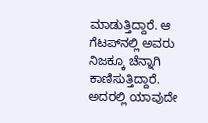ಮಾಡುತ್ತಿದ್ದಾರೆ. ಆ ಗೆಟಪ್‌ನಲ್ಲಿ ಅವರು ನಿಜಕ್ಕೂ ಚೆನ್ನಾಗಿ ಕಾಣಿಸುತ್ತಿದ್ದಾರೆ. ಅದರಲ್ಲಿ ಯಾವುದೇ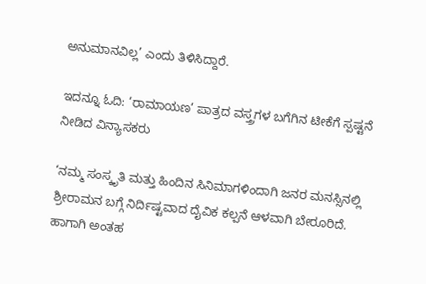ಅನುಮಾನವಿಲ್ಲ’ ಎಂದು ತಿಳಿಸಿದ್ದಾರೆ.

ಇದನ್ನೂ ಓದಿ: ‘ರಾಮಾಯಣ’ ಪಾತ್ರದ ವಸ್ತ್ರಗಳ ಬಗೆಗಿನ ಟೀಕೆಗೆ ಸ್ಪಷ್ಟನೆ ನೀಡಿದ ವಿನ್ಯಾಸಕರು

‘ನಮ್ಮ ಸಂಸ್ಕೃತಿ ಮತ್ತು ಹಿಂದಿನ ಸಿನಿಮಾಗಳಿಂದಾಗಿ ಜನರ ಮನಸ್ಸಿನಲ್ಲಿ ಶ್ರೀರಾಮನ ಬಗ್ಗೆ ನಿರ್ದಿಷ್ಟವಾದ ದೈವಿಕ ಕಲ್ಪನೆ ಆಳವಾಗಿ ಬೇರೂರಿದೆ. ಹಾಗಾಗಿ ಅಂತಹ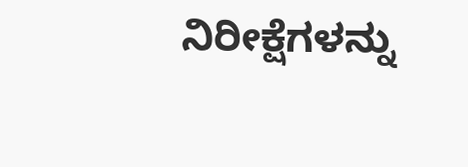ನಿರೀಕ್ಷೆಗಳನ್ನು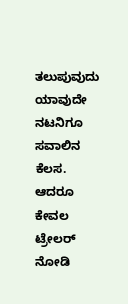ತಲುಪುವುದು ಯಾವುದೇ ನಟನಿಗೂ ಸವಾಲಿನ ಕೆಲಸ. ಆದರೂ ಕೇವಲ ಟ್ರೇಲರ್ ನೋಡಿ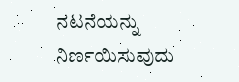ನಟನೆಯನ್ನು ನಿರ್ಣಯಿಸುವುದು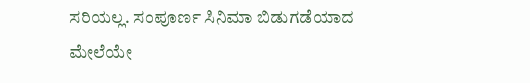ಸರಿಯಲ್ಲ. ಸಂಪೂರ್ಣ ಸಿನಿಮಾ ಬಿಡುಗಡೆಯಾದ ಮೇಲೆಯೇ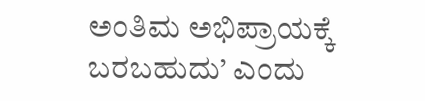ಅಂತಿಮ ಅಭಿಪ್ರಾಯಕ್ಕೆ ಬರಬಹುದು’ ಎಂದು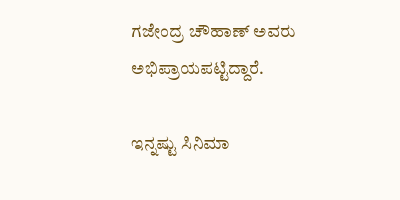ಗಜೇಂದ್ರ ಚೌಹಾಣ್ ಅವರು ಅಭಿಪ್ರಾಯಪಟ್ಟಿದ್ದಾರೆ.

ಇನ್ನಷ್ಟು ಸಿನಿಮಾ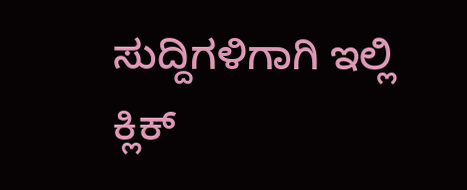ಸುದ್ದಿಗಳಿಗಾಗಿ ಇಲ್ಲಿ ಕ್ಲಿಕ್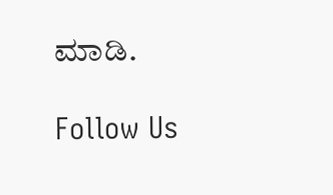ಮಾಡಿ.

Follow Us